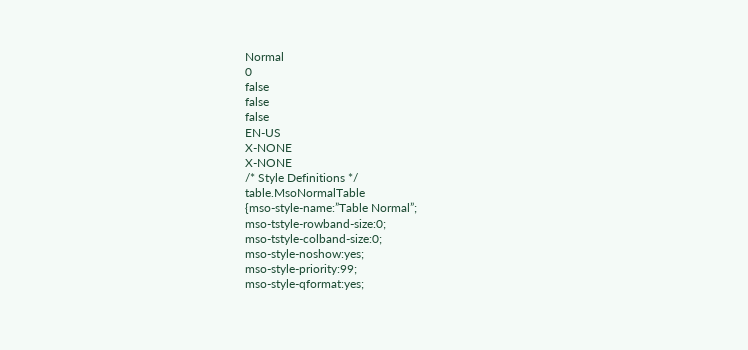Normal
0
false
false
false
EN-US
X-NONE
X-NONE
/* Style Definitions */
table.MsoNormalTable
{mso-style-name:”Table Normal”;
mso-tstyle-rowband-size:0;
mso-tstyle-colband-size:0;
mso-style-noshow:yes;
mso-style-priority:99;
mso-style-qformat:yes;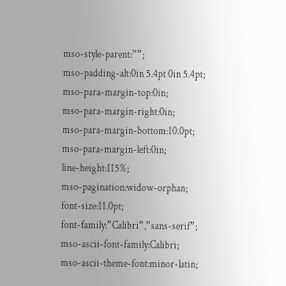mso-style-parent:””;
mso-padding-alt:0in 5.4pt 0in 5.4pt;
mso-para-margin-top:0in;
mso-para-margin-right:0in;
mso-para-margin-bottom:10.0pt;
mso-para-margin-left:0in;
line-height:115%;
mso-pagination:widow-orphan;
font-size:11.0pt;
font-family:”Calibri”,”sans-serif”;
mso-ascii-font-family:Calibri;
mso-ascii-theme-font:minor-latin;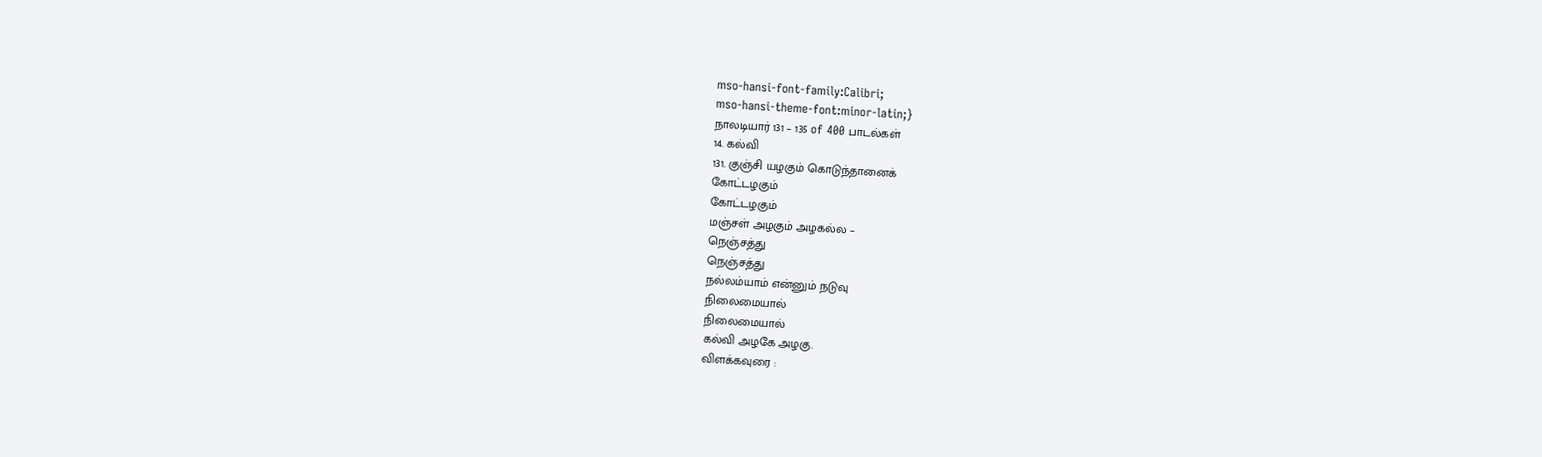mso-hansi-font-family:Calibri;
mso-hansi-theme-font:minor-latin;}
நாலடியார் 131 – 135 of 400 பாடல்கள்
14. கல்வி
131. குஞ்சி யழகும் கொடுந்தானைக்
கோட்டழகும்
கோட்டழகும்
மஞ்சள் அழகும் அழகல்ல –
நெஞ்சத்து
நெஞ்சத்து
நல்லம்யாம் என்னும் நடுவு
நிலைமையால்
நிலைமையால்
கல்வி அழகே அழகு.
விளக்கவுரை :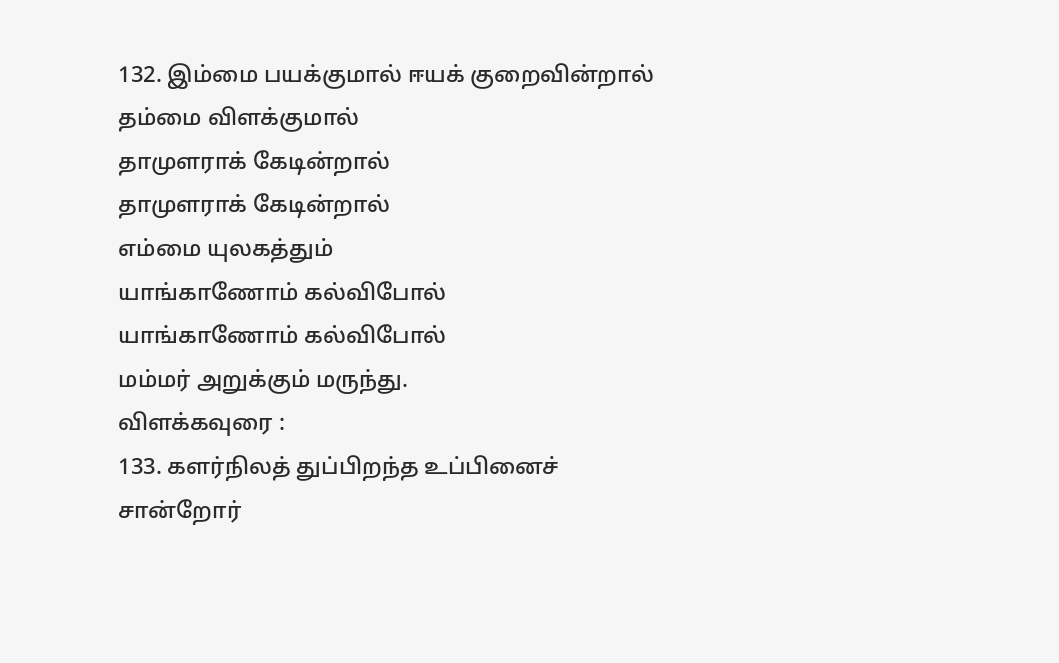132. இம்மை பயக்குமால் ஈயக் குறைவின்றால்
தம்மை விளக்குமால்
தாமுளராக் கேடின்றால்
தாமுளராக் கேடின்றால்
எம்மை யுலகத்தும்
யாங்காணோம் கல்விபோல்
யாங்காணோம் கல்விபோல்
மம்மர் அறுக்கும் மருந்து.
விளக்கவுரை :
133. களர்நிலத் துப்பிறந்த உப்பினைச்
சான்றோர்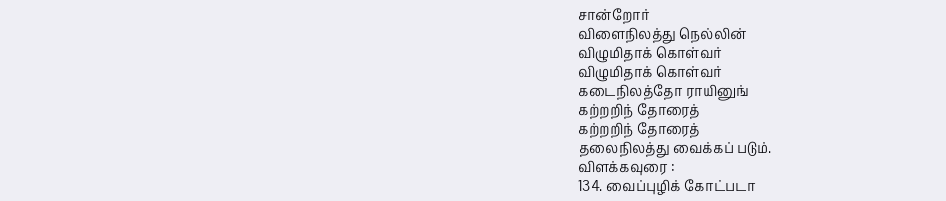சான்றோர்
விளைநிலத்து நெல்லின்
விழுமிதாக் கொள்வர்
விழுமிதாக் கொள்வர்
கடைநிலத்தோ ராயினுங்
கற்றறிந் தோரைத்
கற்றறிந் தோரைத்
தலைநிலத்து வைக்கப் படும்.
விளக்கவுரை :
134. வைப்புழிக் கோட்படா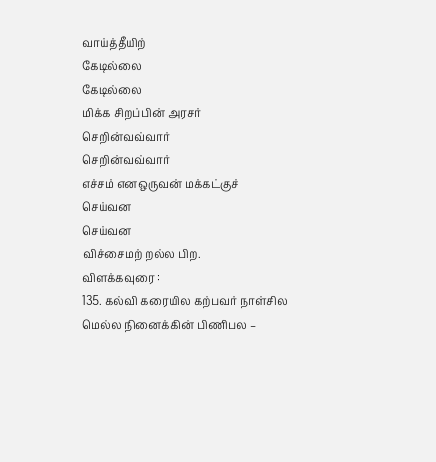வாய்த்தீயிற்
கேடில்லை
கேடில்லை
மிக்க சிறப்பின் அரசர்
செறின்வவ்வார்
செறின்வவ்வார்
எச்சம் எனஒருவன் மக்கட்குச்
செய்வன
செய்வன
விச்சைமற் றல்ல பிற.
விளக்கவுரை :
135. கல்வி கரையில கற்பவர் நாள்சில
மெல்ல நினைக்கின் பிணிபல –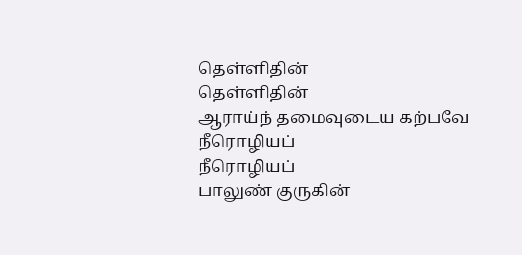தெள்ளிதின்
தெள்ளிதின்
ஆராய்ந் தமைவுடைய கற்பவே
நீரொழியப்
நீரொழியப்
பாலுண் குருகின்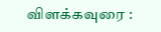விளக்கவுரை :